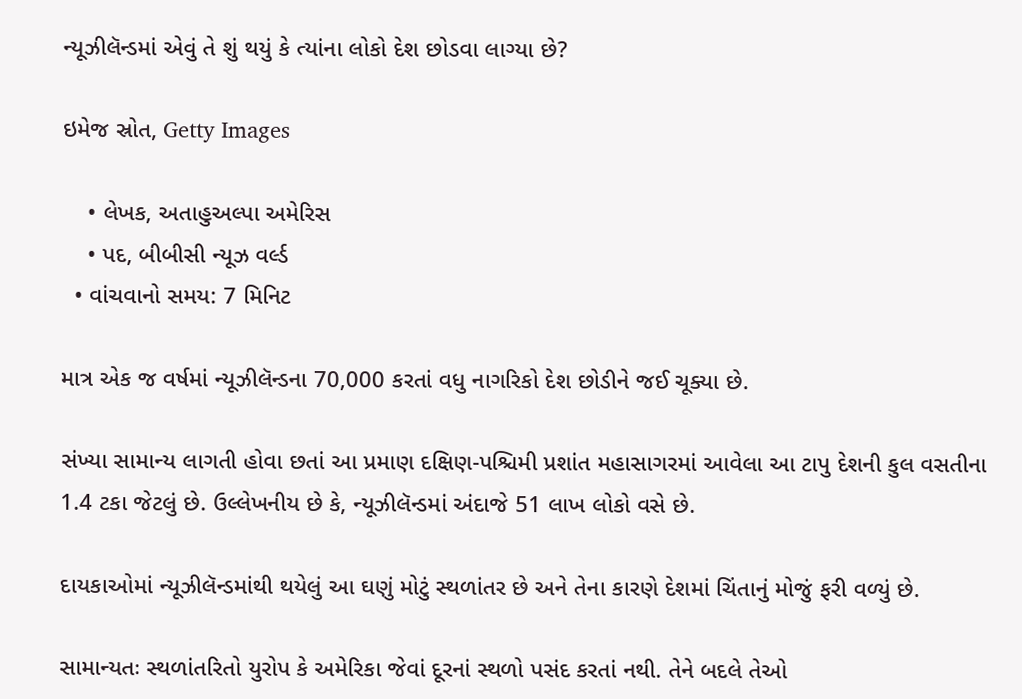ન્યૂઝીલૅન્ડમાં એવું તે શું થયું કે ત્યાંના લોકો દેશ છોડવા લાગ્યા છે?

ઇમેજ સ્રોત, Getty Images

    • લેખક, અતાહુઅલ્પા અમેરિસ
    • પદ, બીબીસી ન્યૂઝ વર્લ્ડ
  • વાંચવાનો સમય: 7 મિનિટ

માત્ર એક જ વર્ષમાં ન્યૂઝીલૅન્ડના 70,000 કરતાં વધુ નાગરિકો દેશ છોડીને જઈ ચૂક્યા છે.

સંખ્યા સામાન્ય લાગતી હોવા છતાં આ પ્રમાણ દક્ષિણ-પશ્ચિમી પ્રશાંત મહાસાગરમાં આવેલા આ ટાપુ દેશની કુલ વસતીના 1.4 ટકા જેટલું છે. ઉલ્લેખનીય છે કે, ન્યૂઝીલૅન્ડમાં અંદાજે 51 લાખ લોકો વસે છે.

દાયકાઓમાં ન્યૂઝીલૅન્ડમાંથી થયેલું આ ઘણું મોટું સ્થળાંતર છે અને તેના કારણે દેશમાં ચિંતાનું મોજું ફરી વળ્યું છે.

સામાન્યતઃ સ્થળાંતરિતો યુરોપ કે અમેરિકા જેવાં દૂરનાં સ્થળો પસંદ કરતાં નથી. તેને બદલે તેઓ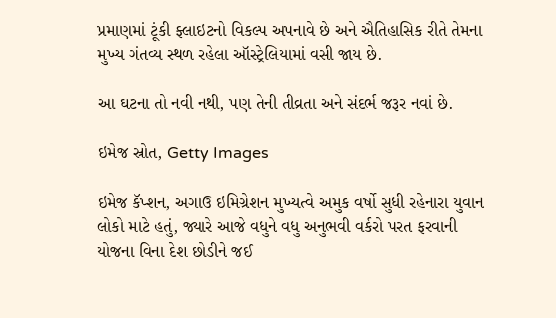પ્રમાણમાં ટૂંકી ફ્લાઇટનો વિકલ્પ અપનાવે છે અને ઐતિહાસિક રીતે તેમના મુખ્ય ગંતવ્ય સ્થળ રહેલા ઑસ્ટ્રેલિયામાં વસી જાય છે.

આ ઘટના તો નવી નથી, પણ તેની તીવ્રતા અને સંદર્ભ જરૂર નવાં છે.

ઇમેજ સ્રોત, Getty Images

ઇમેજ કૅપ્શન, અગાઉ ઇમિગ્રેશન મુખ્યત્વે અમુક વર્ષો સુધી રહેનારા યુવાન લોકો માટે હતું, જ્યારે આજે વધુને વધુ અનુભવી વર્કરો પરત ફરવાની યોજના વિના દેશ છોડીને જઈ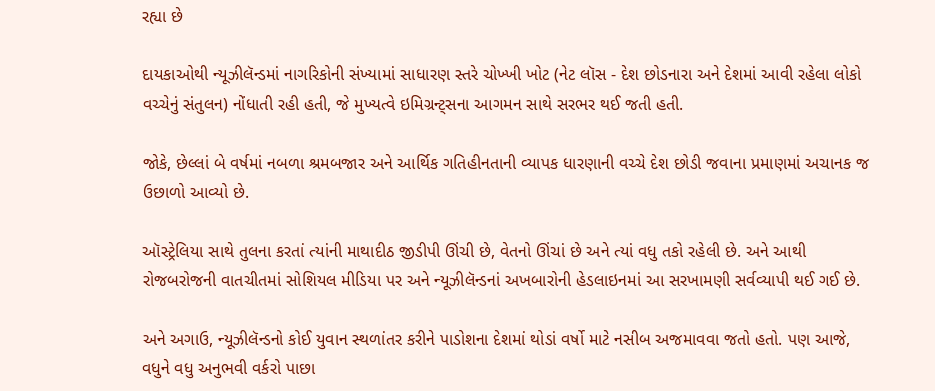રહ્યા છે

દાયકાઓથી ન્યૂઝીલૅન્ડમાં નાગરિકોની સંખ્યામાં સાધારણ સ્તરે ચોખ્ખી ખોટ (નેટ લૉસ - દેશ છોડનારા અને દેશમાં આવી રહેલા લોકો વચ્ચેનું સંતુલન) નોંધાતી રહી હતી, જે મુખ્યત્વે ઇમિગ્રન્ટ્સના આગમન સાથે સરભર થઈ જતી હતી.

જોકે, છેલ્લાં બે વર્ષમાં નબળા શ્રમબજાર અને આર્થિક ગતિહીનતાની વ્યાપક ધારણાની વચ્ચે દેશ છોડી જવાના પ્રમાણમાં અચાનક જ ઉછાળો આવ્યો છે.

ઑસ્ટ્રેલિયા સાથે તુલના કરતાં ત્યાંની માથાદીઠ જીડીપી ઊંચી છે, વેતનો ઊંચાં છે અને ત્યાં વધુ તકો રહેલી છે. અને આથી રોજબરોજની વાતચીતમાં સોશિયલ મીડિયા પર અને ન્યૂઝીલૅન્ડનાં અખબારોની હેડલાઇનમાં આ સરખામણી સર્વવ્યાપી થઈ ગઈ છે.

અને અગાઉ, ન્યૂઝીલૅન્ડનો કોઈ યુવાન સ્થળાંતર કરીને પાડોશના દેશમાં થોડાં વર્ષો માટે નસીબ અજમાવવા જતો હતો. પણ આજે, વધુને વધુ અનુભવી વર્કરો પાછા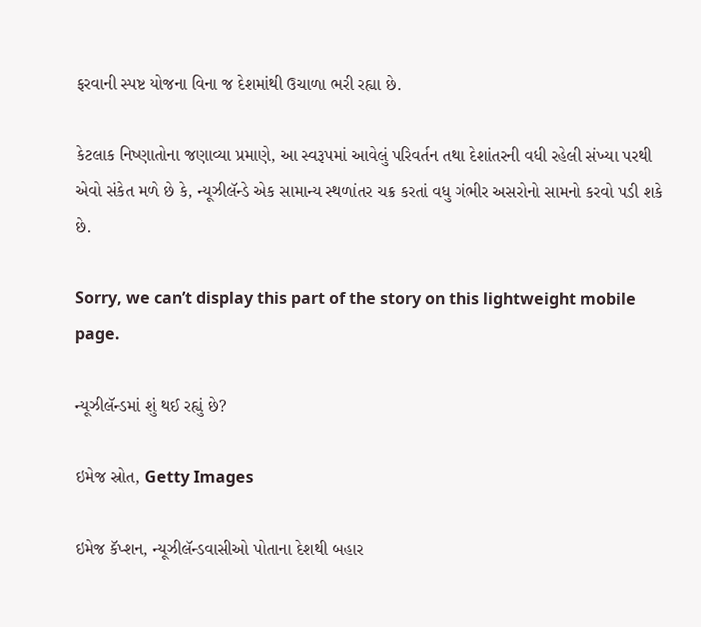ફરવાની સ્પષ્ટ યોજના વિના જ દેશમાંથી ઉચાળા ભરી રહ્યા છે.

કેટલાક નિષ્ણાતોના જણાવ્યા પ્રમાણે, આ સ્વરૂપમાં આવેલું પરિવર્તન તથા દેશાંતરની વધી રહેલી સંખ્યા પરથી એવો સંકેત મળે છે કે, ન્યૂઝીલૅન્ડે એક સામાન્ય સ્થળાંતર ચક્ર કરતાં વધુ ગંભીર અસરોનો સામનો કરવો પડી શકે છે.

Sorry, we can’t display this part of the story on this lightweight mobile page.

ન્યૂઝીલૅન્ડમાં શું થઈ રહ્યું છે?

ઇમેજ સ્રોત, Getty Images

ઇમેજ કૅપ્શન, ન્યૂઝીલૅન્ડવાસીઓ પોતાના દેશથી બહાર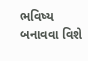ભવિષ્ય બનાવવા વિશે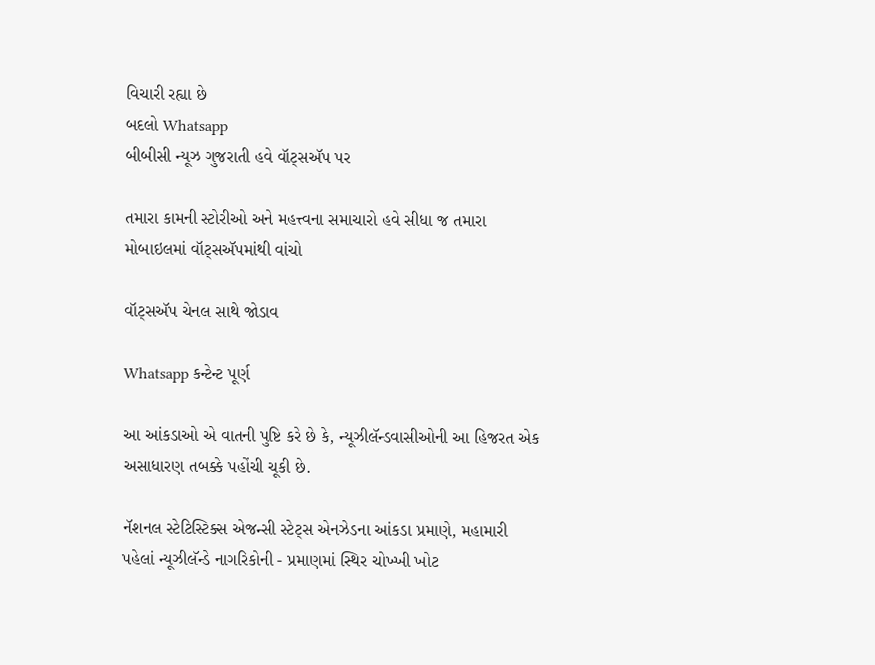વિચારી રહ્યા છે
બદલો Whatsapp
બીબીસી ન્યૂઝ ગુજરાતી હવે વૉટ્સઍપ પર

તમારા કામની સ્ટોરીઓ અને મહત્ત્વના સમાચારો હવે સીધા જ તમારા મોબાઇલમાં વૉટ્સઍપમાંથી વાંચો

વૉટ્સઍપ ચેનલ સાથે જોડાવ

Whatsapp કન્ટેન્ટ પૂર્ણ

આ આંકડાઓ એ વાતની પુષ્ટિ કરે છે કે, ન્યૂઝીલૅન્ડવાસીઓની આ હિજરત એક અસાધારણ તબક્કે પહોંચી ચૂકી છે.

નૅશનલ સ્ટેટિસ્ટિક્સ એજન્સી સ્ટેટ્સ એનઝેડના આંકડા પ્રમાણે, મહામારી પહેલાં ન્યૂઝીલૅન્ડે નાગરિકોની - પ્રમાણમાં સ્થિર ચોખ્ખી ખોટ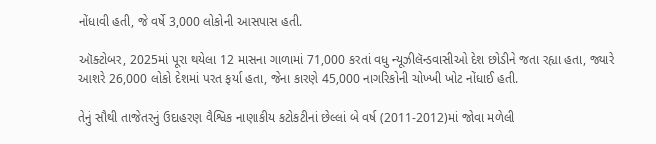નોંધાવી હતી, જે વર્ષે 3,000 લોકોની આસપાસ હતી.

ઑક્ટોબર, 2025માં પૂરા થયેલા 12 માસના ગાળામાં 71,000 કરતાં વધુ ન્યૂઝીલૅન્ડવાસીઓ દેશ છોડીને જતા રહ્યા હતા, જ્યારે આશરે 26,000 લોકો દેશમાં પરત ફર્યા હતા, જેના કારણે 45,000 નાગરિકોની ચોખ્ખી ખોટ નોંધાઈ હતી.

તેનું સૌથી તાજેતરનું ઉદાહરણ વૈશ્વિક નાણાકીય કટોકટીનાં છેલ્લાં બે વર્ષ (2011-2012)માં જોવા મળેલી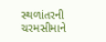સ્થળાંતરની ચરમસીમાને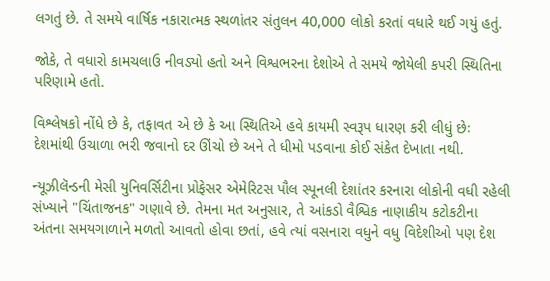લગતું છે. તે સમયે વાર્ષિક નકારાત્મક સ્થળાંતર સંતુલન 40,000 લોકો કરતાં વધારે થઈ ગયું હતું.

જોકે, તે વધારો કામચલાઉ નીવડ્યો હતો અને વિશ્વભરના દેશોએ તે સમયે જોયેલી કપરી સ્થિતિના પરિણામે હતો.

વિશ્લેષકો નોંધે છે કે, તફાવત એ છે કે આ સ્થિતિએ હવે કાયમી સ્વરૂપ ધારણ કરી લીધું છેઃ દેશમાંથી ઉચાળા ભરી જવાનો દર ઊંચો છે અને તે ધીમો પડવાના કોઈ સંકેત દેખાતા નથી.

ન્યૂઝીલૅન્ડની મેસી યુનિવર્સિટીના પ્રોફેસર એમેરિટસ પૌલ સ્પૂનલી દેશાંતર કરનારા લોકોની વધી રહેલી સંખ્યાને "ચિંતાજનક" ગણાવે છે. તેમના મત અનુસાર, તે આંકડો વૈશ્વિક નાણાકીય કટોકટીના અંતના સમયગાળાને મળતો આવતો હોવા છતાં, હવે ત્યાં વસનારા વધુને વધુ વિદેશીઓ પણ દેશ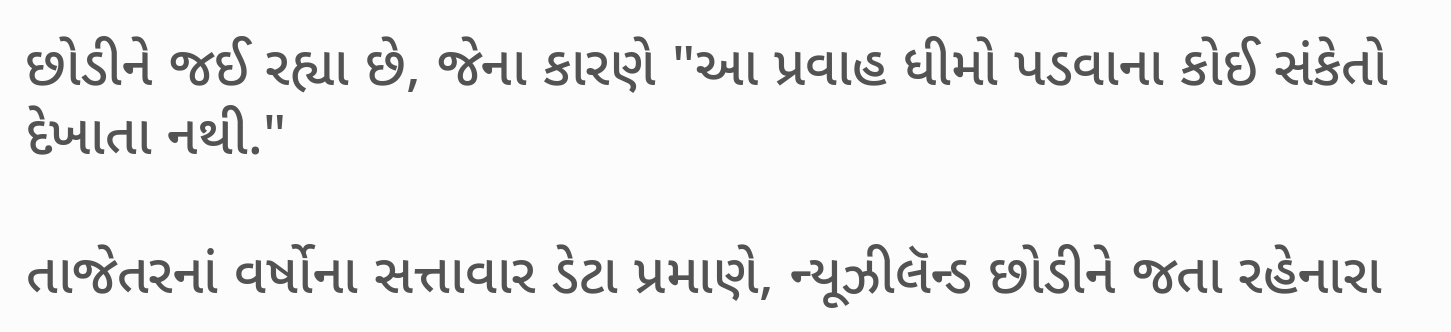છોડીને જઈ રહ્યા છે, જેના કારણે "આ પ્રવાહ ધીમો પડવાના કોઈ સંકેતો દેખાતા નથી."

તાજેતરનાં વર્ષોના સત્તાવાર ડેટા પ્રમાણે, ન્યૂઝીલૅન્ડ છોડીને જતા રહેનારા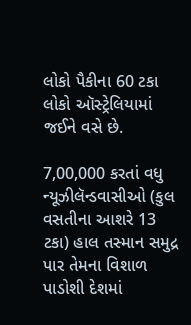લોકો પૈકીના 60 ટકા લોકો ઑસ્ટ્રેલિયામાં જઈને વસે છે.

7,00,000 કરતાં વધુ ન્યૂઝીલૅન્ડવાસીઓ (કુલ વસતીના આશરે 13 ટકા) હાલ તસ્માન સમુદ્ર પાર તેમના વિશાળ પાડોશી દેશમાં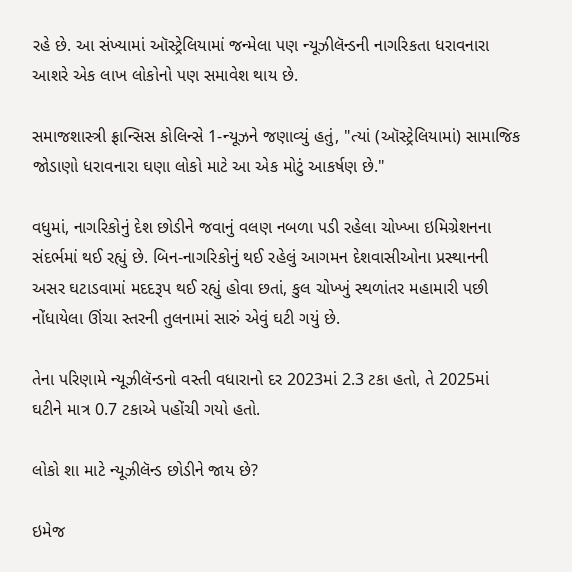રહે છે. આ સંખ્યામાં ઑસ્ટ્રેલિયામાં જન્મેલા પણ ન્યૂઝીલૅન્ડની નાગરિકતા ધરાવનારા આશરે એક લાખ લોકોનો પણ સમાવેશ થાય છે.

સમાજશાસ્ત્રી ફ્રાન્સિસ કોલિન્સે 1-ન્યૂઝને જણાવ્યું હતું, "ત્યાં (ઑસ્ટ્રેલિયામાં) સામાજિક જોડાણો ધરાવનારા ઘણા લોકો માટે આ એક મોટું આકર્ષણ છે."

વધુમાં, નાગરિકોનું દેશ છોડીને જવાનું વલણ નબળા પડી રહેલા ચોખ્ખા ઇમિગ્રેશનના સંદર્ભમાં થઈ રહ્યું છે. બિન-નાગરિકોનું થઈ રહેલું આગમન દેશવાસીઓના પ્રસ્થાનની અસર ઘટાડવામાં મદદરૂપ થઈ રહ્યું હોવા છતાં, કુલ ચોખ્ખું સ્થળાંતર મહામારી પછી નોંધાયેલા ઊંચા સ્તરની તુલનામાં સારું એવું ઘટી ગયું છે.

તેના પરિણામે ન્યૂઝીલૅન્ડનો વસ્તી વધારાનો દર 2023માં 2.3 ટકા હતો, તે 2025માં ઘટીને માત્ર 0.7 ટકાએ પહોંચી ગયો હતો.

લોકો શા માટે ન્યૂઝીલૅન્ડ છોડીને જાય છે?

ઇમેજ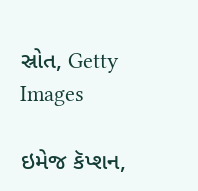સ્રોત, Getty Images

ઇમેજ કૅપ્શન,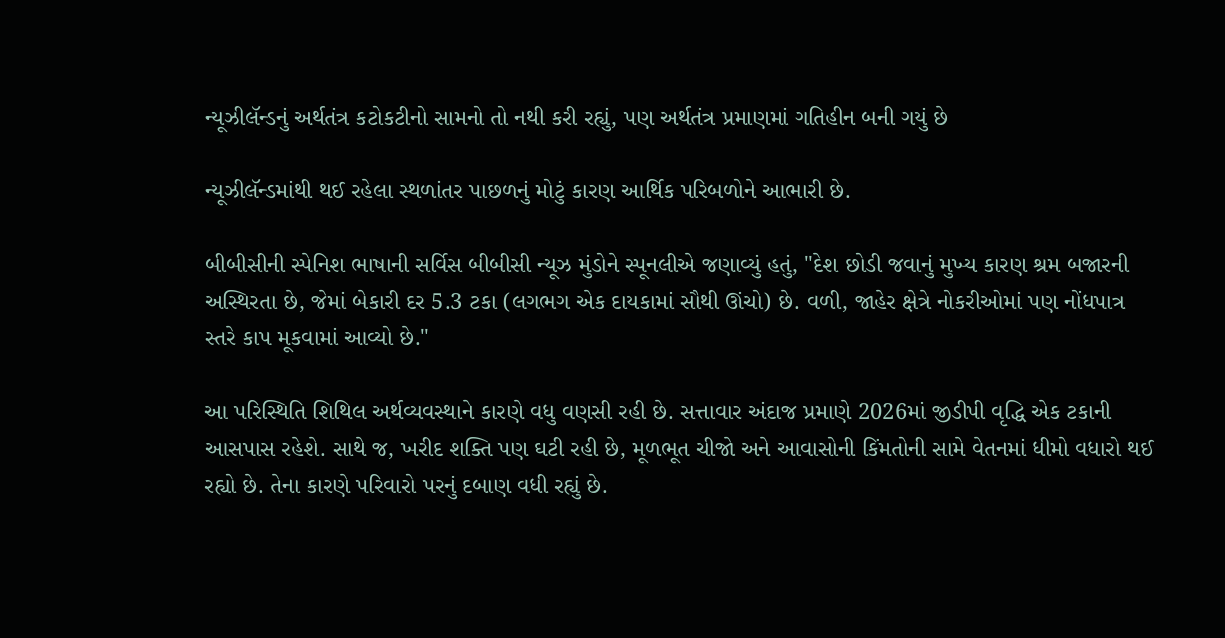ન્યૂઝીલૅન્ડનું અર્થતંત્ર કટોકટીનો સામનો તો નથી કરી રહ્યું, પણ અર્થતંત્ર પ્રમાણમાં ગતિહીન બની ગયું છે

ન્યૂઝીલૅન્ડમાંથી થઈ રહેલા સ્થળાંતર પાછળનું મોટું કારણ આર્થિક પરિબળોને આભારી છે.

બીબીસીની સ્પેનિશ ભાષાની સર્વિસ બીબીસી ન્યૂઝ મુંડોને સ્પૂનલીએ જણાવ્યું હતું, "દેશ છોડી જવાનું મુખ્ય કારણ શ્રમ બજારની અસ્થિરતા છે, જેમાં બેકારી દર 5.3 ટકા (લગભગ એક દાયકામાં સૌથી ઊંચો) છે. વળી, જાહેર ક્ષેત્રે નોકરીઓમાં પણ નોંધપાત્ર સ્તરે કાપ મૂકવામાં આવ્યો છે."

આ પરિસ્થિતિ શિથિલ અર્થવ્યવસ્થાને કારણે વધુ વણસી રહી છે. સત્તાવાર અંદાજ પ્રમાણે 2026માં જીડીપી વૃદ્ધિ એક ટકાની આસપાસ રહેશે. સાથે જ, ખરીદ શક્તિ પણ ઘટી રહી છે, મૂળભૂત ચીજો અને આવાસોની કિંમતોની સામે વેતનમાં ધીમો વધારો થઈ રહ્યો છે. તેના કારણે પરિવારો પરનું દબાણ વધી રહ્યું છે.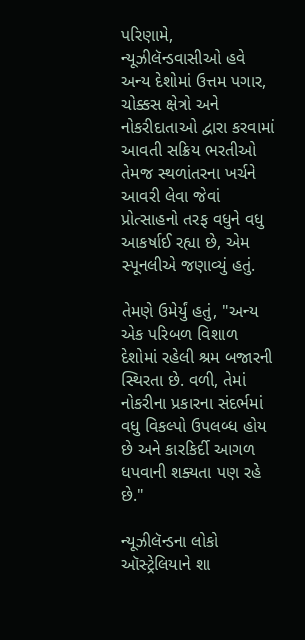પરિણામે, ન્યૂઝીલૅન્ડવાસીઓ હવે અન્ય દેશોમાં ઉત્તમ પગાર, ચોક્કસ ક્ષેત્રો અને નોકરીદાતાઓ દ્વારા કરવામાં આવતી સક્રિય ભરતીઓ તેમજ સ્થળાંતરના ખર્ચને આવરી લેવા જેવાં પ્રોત્સાહનો તરફ વધુને વધુ આકર્ષાઈ રહ્યા છે, એમ સ્પૂનલીએ જણાવ્યું હતું.

તેમણે ઉમેર્યું હતું, "અન્ય એક પરિબળ વિશાળ દેશોમાં રહેલી શ્રમ બજારની સ્થિરતા છે. વળી, તેમાં નોકરીના પ્રકારના સંદર્ભમાં વધુ વિકલ્પો ઉપલબ્ધ હોય છે અને કારકિર્દી આગળ ધપવાની શક્યતા પણ રહે છે."

ન્યૂઝીલૅન્ડના લોકો ઑસ્ટ્રેલિયાને શા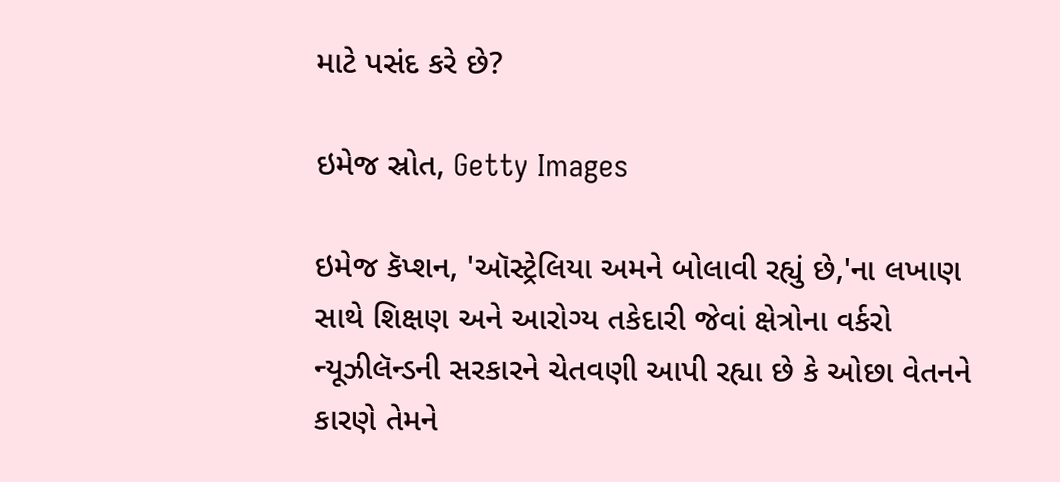માટે પસંદ કરે છે?

ઇમેજ સ્રોત, Getty Images

ઇમેજ કૅપ્શન, 'ઑસ્ટ્રેલિયા અમને બોલાવી રહ્યું છે,'ના લખાણ સાથે શિક્ષણ અને આરોગ્ય તકેદારી જેવાં ક્ષેત્રોના વર્કરો ન્યૂઝીલૅન્ડની સરકારને ચેતવણી આપી રહ્યા છે કે ઓછા વેતનને કારણે તેમને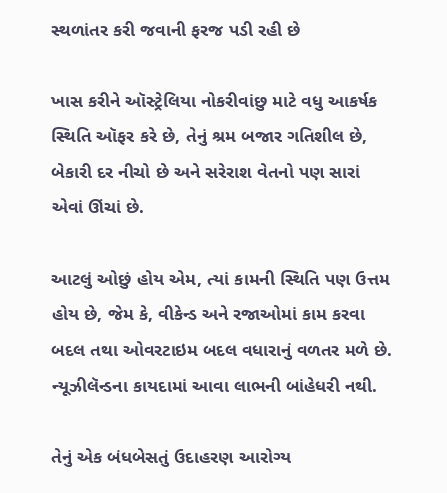સ્થળાંતર કરી જવાની ફરજ પડી રહી છે

ખાસ કરીને ઑસ્ટ્રેલિયા નોકરીવાંછુ માટે વધુ આકર્ષક સ્થિતિ ઑફર કરે છે, તેનું શ્રમ બજાર ગતિશીલ છે, બેકારી દર નીચો છે અને સરેરાશ વેતનો પણ સારાં એવાં ઊંચાં છે.

આટલું ઓછું હોય એમ, ત્યાં કામની સ્થિતિ પણ ઉત્તમ હોય છે, જેમ કે, વીકેન્ડ અને રજાઓમાં કામ કરવા બદલ તથા ઓવરટાઇમ બદલ વધારાનું વળતર મળે છે. ન્યૂઝીલૅન્ડના કાયદામાં આવા લાભની બાંહેધરી નથી.

તેનું એક બંધબેસતું ઉદાહરણ આરોગ્ય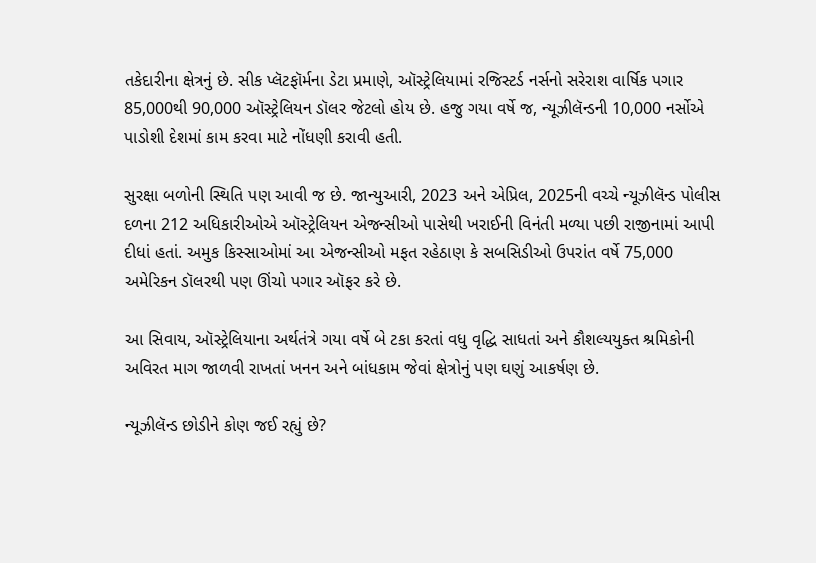તકેદારીના ક્ષેત્રનું છે. સીક પ્લૅટફૉર્મના ડેટા પ્રમાણે, ઑસ્ટ્રેલિયામાં રજિસ્ટર્ડ નર્સનો સરેરાશ વાર્ષિક પગાર 85,000થી 90,000 ઑસ્ટ્રેલિયન ડૉલર જેટલો હોય છે. હજુ ગયા વર્ષે જ, ન્યૂઝીલૅન્ડની 10,000 નર્સોએ પાડોશી દેશમાં કામ કરવા માટે નોંધણી કરાવી હતી.

સુરક્ષા બળોની સ્થિતિ પણ આવી જ છે. જાન્યુઆરી, 2023 અને એપ્રિલ, 2025ની વચ્ચે ન્યૂઝીલૅન્ડ પોલીસ દળના 212 અધિકારીઓએ ઑસ્ટ્રેલિયન એજન્સીઓ પાસેથી ખરાઈની વિનંતી મળ્યા પછી રાજીનામાં આપી દીધાં હતાં. અમુક કિસ્સાઓમાં આ એજન્સીઓ મફત રહેઠાણ કે સબસિડીઓ ઉપરાંત વર્ષે 75,000 અમેરિકન ડૉલરથી પણ ઊંચો પગાર ઑફર કરે છે.

આ સિવાય, ઑસ્ટ્રેલિયાના અર્થતંત્રે ગયા વર્ષે બે ટકા કરતાં વધુ વૃદ્ધિ સાધતાં અને કૌશલ્યયુક્ત શ્રમિકોની અવિરત માગ જાળવી રાખતાં ખનન અને બાંધકામ જેવાં ક્ષેત્રોનું પણ ઘણું આકર્ષણ છે.

ન્યૂઝીલૅન્ડ છોડીને કોણ જઈ રહ્યું છે?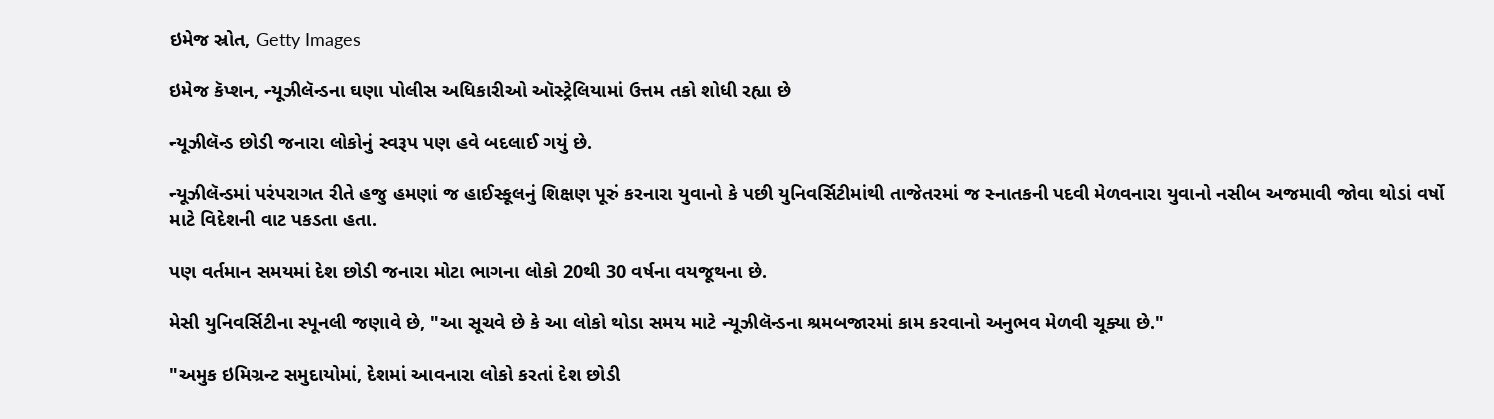ઇમેજ સ્રોત, Getty Images

ઇમેજ કૅપ્શન, ન્યૂઝીલૅન્ડના ઘણા પોલીસ અધિકારીઓ ઑસ્ટ્રેલિયામાં ઉત્તમ તકો શોધી રહ્યા છે

ન્યૂઝીલૅન્ડ છોડી જનારા લોકોનું સ્વરૂપ પણ હવે બદલાઈ ગયું છે.

ન્યૂઝીલૅન્ડમાં પરંપરાગત રીતે હજુ હમણાં જ હાઈસ્કૂલનું શિક્ષણ પૂરું કરનારા યુવાનો કે પછી યુનિવર્સિટીમાંથી તાજેતરમાં જ સ્નાતકની પદવી મેળવનારા યુવાનો નસીબ અજમાવી જોવા થોડાં વર્ષો માટે વિદેશની વાટ પકડતા હતા.

પણ વર્તમાન સમયમાં દેશ છોડી જનારા મોટા ભાગના લોકો 20થી 30 વર્ષના વયજૂથના છે.

મેસી યુનિવર્સિટીના સ્પૂનલી જણાવે છે, "આ સૂચવે છે કે આ લોકો થોડા સમય માટે ન્યૂઝીલૅન્ડના શ્રમબજારમાં કામ કરવાનો અનુભવ મેળવી ચૂક્યા છે."

"અમુક ઇમિગ્રન્ટ સમુદાયોમાં, દેશમાં આવનારા લોકો કરતાં દેશ છોડી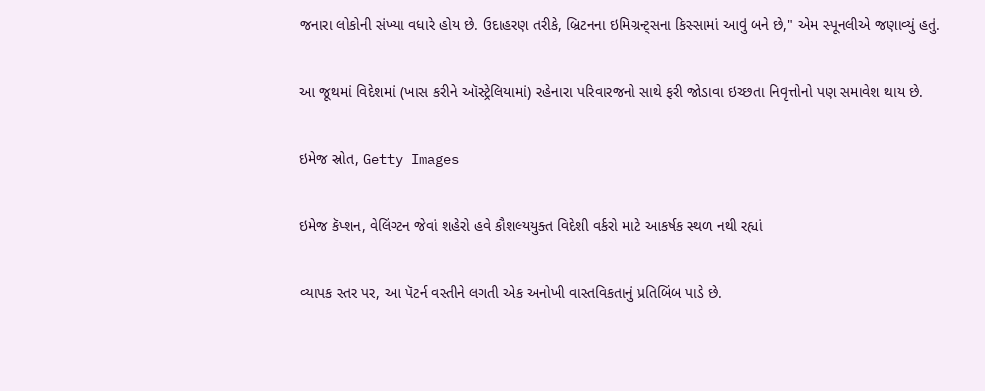જનારા લોકોની સંખ્યા વધારે હોય છે. ઉદાહરણ તરીકે, બ્રિટનના ઇમિગ્રન્ટ્સના કિસ્સામાં આવું બને છે," એમ સ્પૂનલીએ જણાવ્યું હતું.

આ જૂથમાં વિદેશમાં (ખાસ કરીને ઑસ્ટ્રેલિયામાં) રહેનારા પરિવારજનો સાથે ફરી જોડાવા ઇચ્છતા નિવૃત્તોનો પણ સમાવેશ થાય છે.

ઇમેજ સ્રોત, Getty Images

ઇમેજ કૅપ્શન, વેલિંગ્ટન જેવાં શહેરો હવે કૌશલ્યયુક્ત વિદેશી વર્કરો માટે આકર્ષક સ્થળ નથી રહ્યાં

વ્યાપક સ્તર પર, આ પૅટર્ન વસ્તીને લગતી એક અનોખી વાસ્તવિકતાનું પ્રતિબિંબ પાડે છે.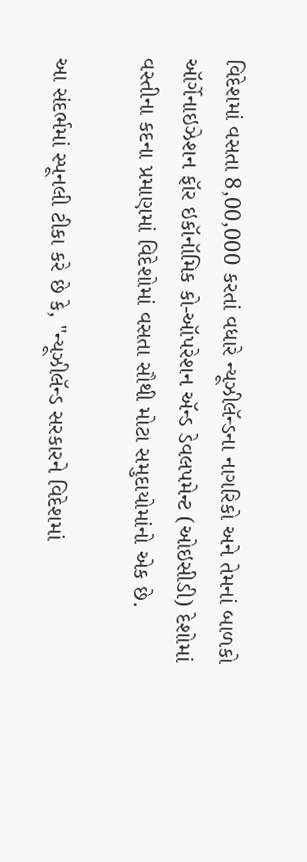વિદેશમાં વસતા 8,00,000 કરતાં વધારે ન્યૂઝીલૅન્ડના નાગરિકો અને તેમનાં બાળકો ઑર્ગેનાઇઝેશન ફૉર ઇકૉનૉમિક કો-ઑપરેશન ઍન્ડ ડેવલપમેન્ટ (ઓઇસીડી) દેશોમાં વસ્તીના કદના પ્રમાણમાં વિદેશોમાં વસતા સૌથી મોટા સમુદાયોમાંનો એક છે.

આ સંદર્ભમાં સ્પૂનલી ટીકા કરે છે કે, "ન્યૂઝીલૅન્ડ સરકારને વિદેશમાં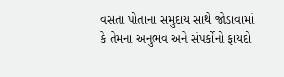વસતા પોતાના સમુદાય સાથે જોડાવામાં કે તેમના અનુભવ અને સંપર્કોનો ફાયદો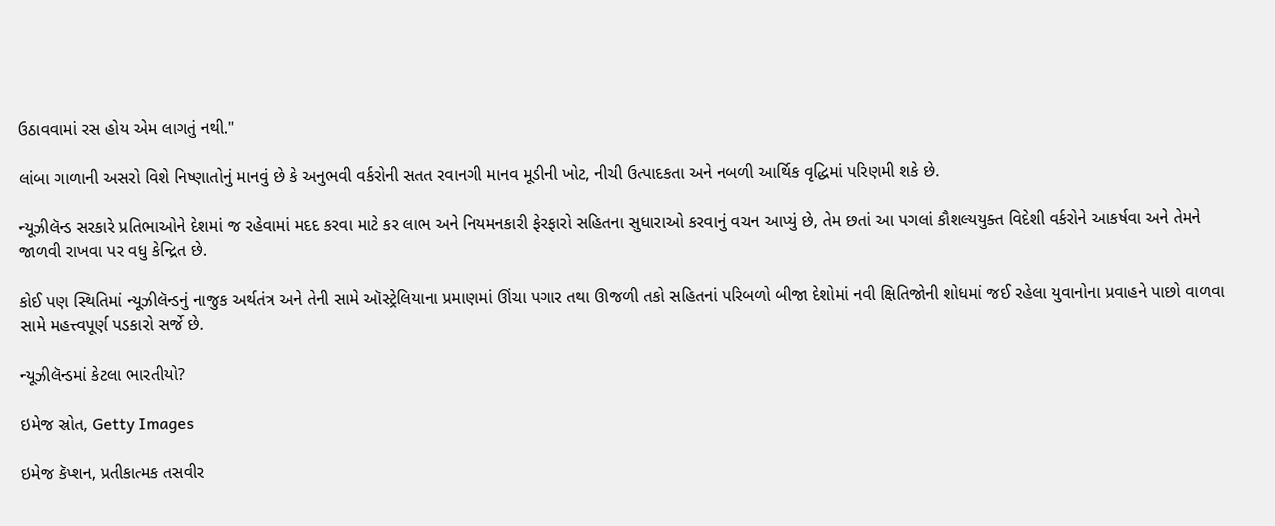ઉઠાવવામાં રસ હોય એમ લાગતું નથી."

લાંબા ગાળાની અસરો વિશે નિષ્ણાતોનું માનવું છે કે અનુભવી વર્કરોની સતત રવાનગી માનવ મૂડીની ખોટ, નીચી ઉત્પાદકતા અને નબળી આર્થિક વૃદ્ધિમાં પરિણમી શકે છે.

ન્યૂઝીલૅન્ડ સરકારે પ્રતિભાઓને દેશમાં જ રહેવામાં મદદ કરવા માટે કર લાભ અને નિયમનકારી ફેરફારો સહિતના સુધારાઓ કરવાનું વચન આપ્યું છે, તેમ છતાં આ પગલાં કૌશલ્યયુક્ત વિદેશી વર્કરોને આકર્ષવા અને તેમને જાળવી રાખવા પર વધુ કેન્દ્રિત છે.

કોઈ પણ સ્થિતિમાં ન્યૂઝીલૅન્ડનું નાજુક અર્થતંત્ર અને તેની સામે ઑસ્ટ્રેલિયાના પ્રમાણમાં ઊંચા પગાર તથા ઊજળી તકો સહિતનાં પરિબળો બીજા દેશોમાં નવી ક્ષિતિજોની શોધમાં જઈ રહેલા યુવાનોના પ્રવાહને પાછો વાળવા સામે મહત્ત્વપૂર્ણ પડકારો સર્જે છે.

ન્યૂઝીલૅન્ડમાં કેટલા ભારતીયો?

ઇમેજ સ્રોત, Getty Images

ઇમેજ કૅપ્શન, પ્રતીકાત્મક તસવીર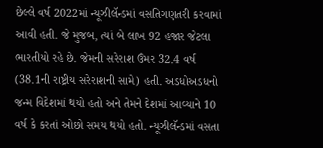છેલ્લે વર્ષ 2022માં ન્યૂઝીલૅન્ડમાં વસતિગણતરી કરવામાં આવી હતી. જે મુજબ, ત્યાં બે લાખ 92 હજાર જેટલા ભારતીયો રહે છે. જેમની સરેરાશ ઉંમર 32.4 વર્ષ (38.1ની રાષ્ટ્રીય સરેરાશની સામે) હતી. અડધોઅડધનો જન્મ વિદેશમાં થયો હતો અને તેમને દેશમાં આવ્યાને 10 વર્ષ કે કરતાં ઓછો સમય થયો હતો. ન્યૂઝીલૅન્ડમાં વસતા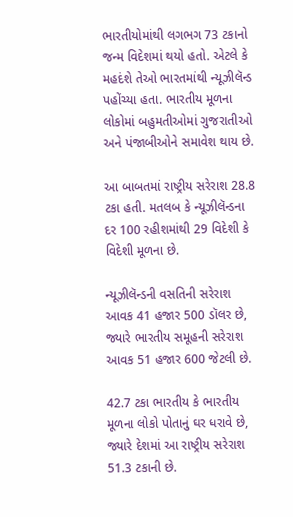ભારતીયોમાંથી લગભગ 73 ટકાનો જન્મ વિદેશમાં થયો હતો. એટલે કે મહદંશે તેઓ ભારતમાંથી ન્યૂઝીલૅન્ડ પહોંચ્યા હતા. ભારતીય મૂળના લોકોમાં બહુમતીઓમાં ગુજરાતીઓ અને પંજાબીઓને સમાવેશ થાય છે.

આ બાબતમાં રાષ્ટ્રીય સરેરાશ 28.8 ટકા હતી. મતલબ કે ન્યૂઝીલૅન્ડના દર 100 રહીશમાંથી 29 વિદેશી કે વિદેશી મૂળના છે.

ન્યૂઝીલૅન્ડની વસતિની સરેરાશ આવક 41 હજાર 500 ડૉલર છે, જ્યારે ભારતીય સમૂહની સરેરાશ આવક 51 હજાર 600 જેટલી છે.

42.7 ટકા ભારતીય કે ભારતીય મૂળના લોકો પોતાનું ઘર ધરાવે છે, જ્યારે દેશમાં આ રાષ્ટ્રીય સરેરાશ 51.3 ટકાની છે.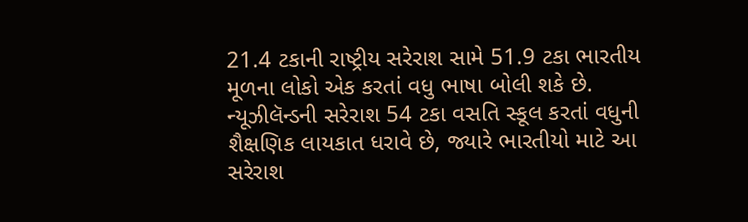21.4 ટકાની રાષ્ટ્રીય સરેરાશ સામે 51.9 ટકા ભારતીય મૂળના લોકો એક કરતાં વધુ ભાષા બોલી શકે છે. ન્યૂઝીલૅન્ડની સરેરાશ 54 ટકા વસતિ સ્કૂલ કરતાં વધુની શૈક્ષણિક લાયકાત ધરાવે છે, જ્યારે ભારતીયો માટે આ સરેરાશ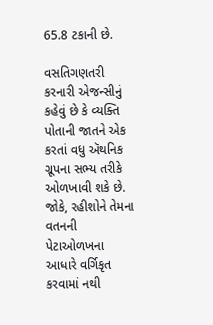65.8 ટકાની છે.

વસતિગણતરી કરનારી એજન્સીનું કહેવું છે કે વ્યક્તિ પોતાની જાતને એક કરતાં વધુ ઍથનિક ગ્રૂપના સભ્ય તરીકે ઓળખાવી શકે છે. જોકે, રહીશોને તેમના વતનની પેટાઓળખના આધારે વર્ગિકૃત કરવામાં નથી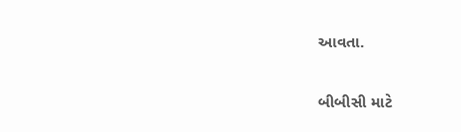આવતા.

બીબીસી માટે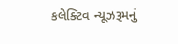કલેક્ટિવ ન્યૂઝરૂમનું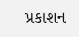પ્રકાશન